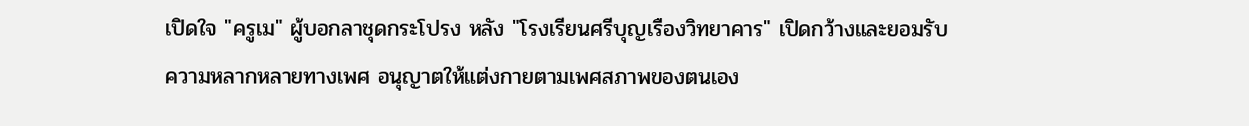เปิดใจ "ครูเม" ผู้บอกลาชุดกระโปรง หลัง "โรงเรียนศรีบุญเรืองวิทยาคาร" เปิดกว้างและยอมรับความหลากหลายทางเพศ อนุญาตให้แต่งกายตามเพศสภาพของตนเอง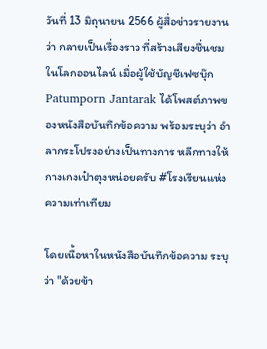วันที่ 13 มิถุนายน 2566 ผู้สื่อข่าวรายงานว่า กลายเป็นเรื่องราว ที่สร้างเสียงชื่นชมในโลกออนไลน์ เมื่อผู้ใช้บัญชีเฟซบุ๊ก Patumporn Jantarak ได้โพสต์ภาพของหนังสือบันทึกข้อความ พร้อมระบุว่า อำลากระโปรงอย่างเป็นทางการ หลีกทางให้กางเกงเป๋าตุงหน่อยครับ #โรงเรียนแห่งความเท่าเทียม

โดยเนื้อหาในหนังสือบันทึกข้อความ ระบุว่า "ด้วยข้า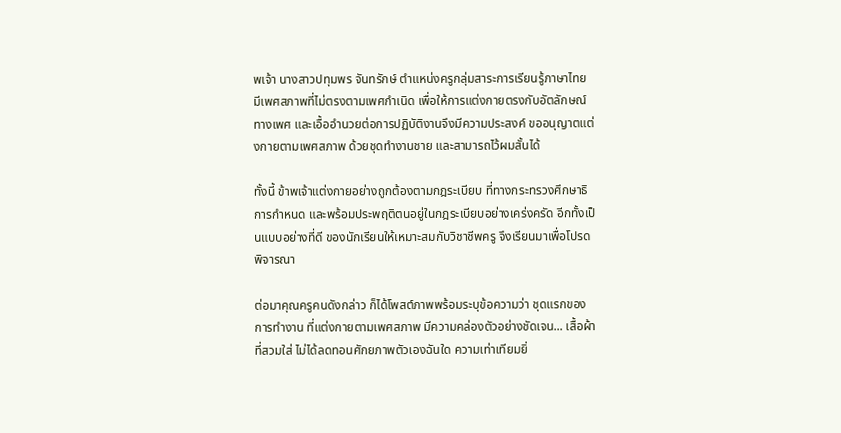พเจ้า นางสาวปทุมพร จันทรักษ์ ตำแหน่งครูกลุ่มสาระการเรียนรู้ภาษาไทย มีเพศสภาพที่ไม่ตรงตามเพศกำเนิด เพื่อให้การแต่งกายตรงกับอัตลักษณ์ทางเพศ และเอื้ออำนวยต่อการปฏิบัติงานจึงมีความประสงค์ ขออนุญาตแต่งกายตามเพศสภาพ ด้วยชุดทำงานชาย และสามารถไว้ผมสั้นได้

ทั้งนี้ ข้าพเจ้าแต่งกายอย่างถูกต้องตามกฎระเบียบ ที่ทางกระทรวงศึกษาธิการกำหนด และพร้อมประพฤติตนอยู่ในกฎระเบียบอย่างเคร่งครัด อีกทั้งเป็นแบบอย่างที่ดี ของนักเรียนให้เหมาะสมกับวิชาชีพครู จึงเรียนมาเพื่อโปรดพิจารณา

ต่อมาคุณครูคนดังกล่าว ก็ได้โพสต์ภาพพร้อมระบุข้อความว่า ชุดแรกของการทำงาน ที่แต่งกายตามเพศสภาพ มีความคล่องตัวอย่างชัดเจน... เสื้อผ้าที่สวมใส่ ไม่ได้ลดทอนศักยภาพตัวเองฉันใด ความเท่าเทียมยิ่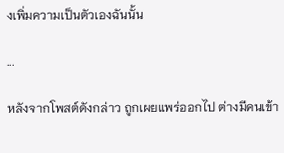งเพิ่มความเป็นตัวเองฉันนั้น

...

หลังจากโพสต์ดังกล่าว ถูกเผยแพร่ออกไป ต่างมีคนเข้า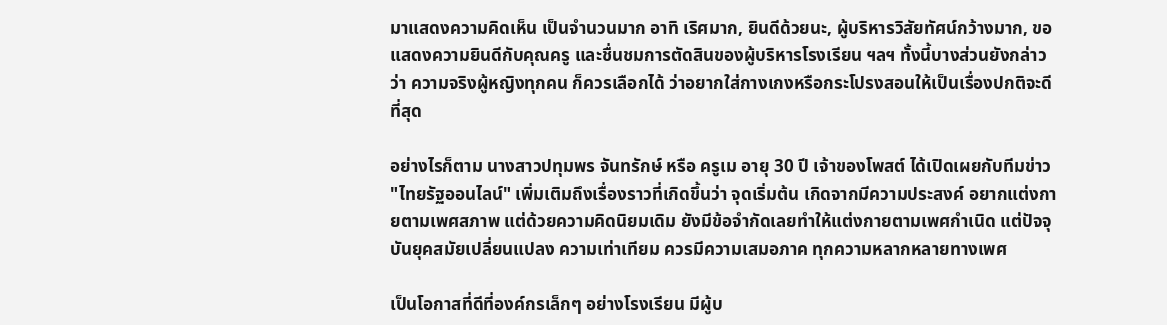มาแสดงความคิดเห็น เป็นจำนวนมาก อาทิ เริศมาก, ยินดีด้วยนะ, ผู้บริหารวิสัยทัศน์กว้างมาก, ขอแสดงความยินดีกับคุณครู และชื่นชมการตัดสินของผู้บริหารโรงเรียน ฯลฯ ทั้งนี้บางส่วนยังกล่าวว่า ความจริงผู้หญิงทุกคน ก็ควรเลือกได้ ว่าอยากใส่กางเกงหรือกระโปรงสอนให้เป็นเรื่องปกติจะดีที่สุด

อย่างไรก็ตาม นางสาวปทุมพร จันทรักษ์ หรือ ครูเม อายุ 30 ปี เจ้าของโพสต์ ได้เปิดเผยกับทีมข่าว "ไทยรัฐออนไลน์" เพิ่มเติมถึงเรื่องราวที่เกิดขึ้นว่า จุดเริ่มต้น เกิดจากมีความประสงค์ อยากแต่งกายตามเพศสภาพ แต่ด้วยความคิดนิยมเดิม ยังมีข้อจำกัดเลยทำให้แต่งกายตามเพศกำเนิด แต่ปัจจุบันยุคสมัยเปลี่ยนแปลง ความเท่าเทียม ควรมีความเสมอภาค ทุกความหลากหลายทางเพศ

เป็นโอกาสที่ดีที่องค์กรเล็กๆ อย่างโรงเรียน มีผู้บ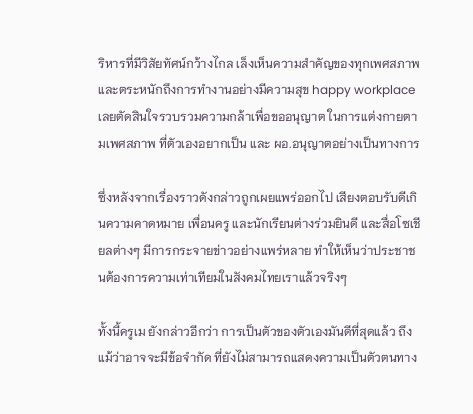ริหารที่มีวิสัยทัศน์กว้างไกล เล็งเห็นความสำคัญของทุกเพศสภาพ และตระหนักถึงการทำงานอย่างมีความสุข happy workplace เลยตัดสินใจรวบรวมความกล้าเพื่อขออนุญาต ในการแต่งกายตามเพศสภาพ ที่ตัวเองอยากเป็น และ ผอ.อนุญาตอย่างเป็นทางการ

ซึ่งหลังจากเรื่องราวดังกล่าวถูกเผยแพร่ออกไป เสียงตอบรับดีเกินความคาดหมาย เพื่อนครู และนักเรียนต่างร่วมยินดี และสื่อโซเชียลต่างๆ มีการกระจายข่าวอย่างแพร่หลาย ทำให้เห็นว่าประชาชนต้องการความเท่าเทียมในสังคมไทยเราแล้วจริงๆ

ทั้งนี้ครูเม ยังกล่าวอีกว่า การเป็นตัวของตัวเองมันดีที่สุดแล้ว ถึงแม้ว่าอาจจะมีข้อจำกัด ที่ยังไม่สามารถแสดงความเป็นตัวตนทาง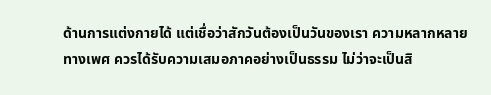ด้านการแต่งกายได้ แต่เชื่อว่าสักวันต้องเป็นวันของเรา ความหลากหลายทางเพศ ควรได้รับความเสมอภาคอย่างเป็นธรรม ไม่ว่าจะเป็นสิ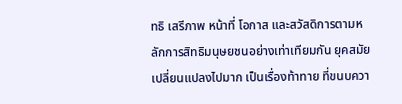ทธิ เสรีภาพ หน้าที่ โอกาส และสวัสดิการตามหลักการสิทธิมนุษยชนอย่างเท่าเทียมกัน ยุคสมัยเปลี่ยนแปลงไปมาก เป็นเรื่องท้าทาย ที่ขนบควา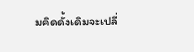มคิดดั้งเดิมจะเปลี่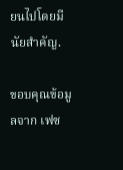ยนไปโดยมีนัยสำคัญ.

ขอบคุณข้อมูลจาก เฟซ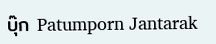บุ๊ก Patumporn Jantarak